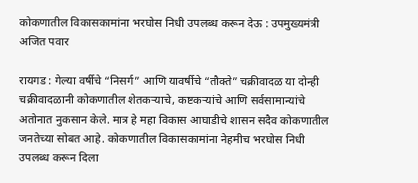कोकणातील विकासकामांना भरघोस निधी उपलब्ध करून देऊ : उपमुख्यमंत्री अजित पवार

रायगड : गेल्या वर्षीचे “निसर्ग” आणि यावर्षीचे “तौक्ते” चक्रीवादळ या दोन्ही चक्रीवादळानी कोकणातील शेतकऱ्याचे, कष्टकऱ्यांचे आणि सर्वसामान्यांचे अतोनात नुकसान केले. मात्र हे महा विकास आघाडीचे शासन सदैव कोकणातील जनतेच्या सोबत आहे. कोकणातील विकासकामांना नेहमीच भरघोस निधी उपलब्ध करून दिला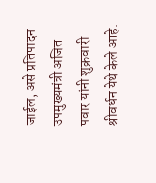जाईल, असे प्रतिपादन उपमुख्यमंत्री अजित पवार यांनी शुक्रवारी श्रीवर्धन येथे केले आहे.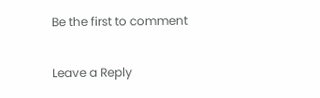Be the first to comment

Leave a Reply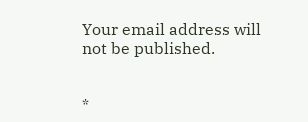Your email address will not be published.


*